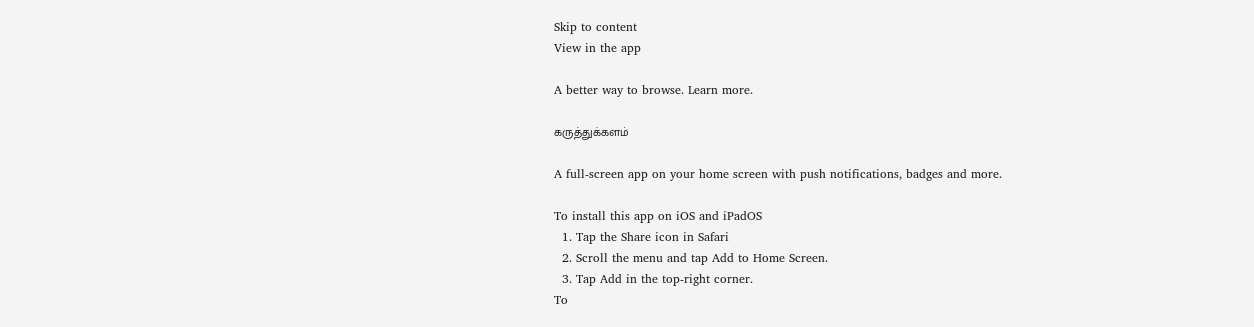Skip to content
View in the app

A better way to browse. Learn more.

கருத்துக்களம்

A full-screen app on your home screen with push notifications, badges and more.

To install this app on iOS and iPadOS
  1. Tap the Share icon in Safari
  2. Scroll the menu and tap Add to Home Screen.
  3. Tap Add in the top-right corner.
To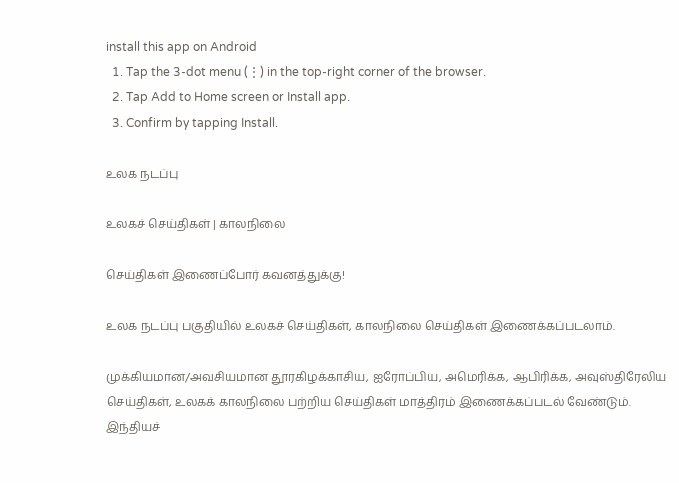install this app on Android
  1. Tap the 3-dot menu (⋮) in the top-right corner of the browser.
  2. Tap Add to Home screen or Install app.
  3. Confirm by tapping Install.

உலக நடப்பு

உலகச் செய்திகள் | காலநிலை

செய்திகள் இணைப்போர் கவனத்துக்கு!

உலக நடப்பு பகுதியில் உலகச் செய்திகள், காலநிலை செய்திகள் இணைக்கப்படலாம்.

முக்கியமான/அவசியமான தூரகிழக்காசிய, ஐரோப்பிய, அமெரிக்க, ஆபிரிக்க, அவுஸ்திரேலிய செய்திகள், உலகக் காலநிலை பற்றிய செய்திகள் மாத்திரம் இணைக்கப்படல் வேண்டும். இந்தியச்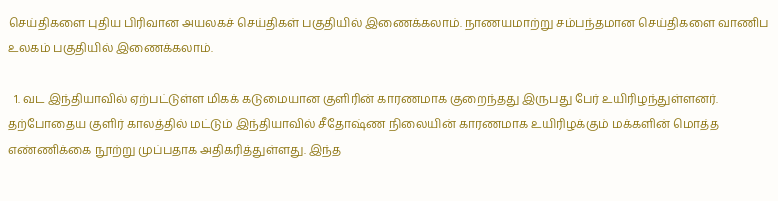செய்திகளை புதிய பிரிவான அயலகச் செய்திகள் பகுதியில் இணைக்கலாம். நாணயமாற்று சம்பந்தமான செய்திகளை வாணிப உலகம் பகுதியில் இணைக்கலாம்.

  1. வட இந்தியாவில் ஏற்பட்டுள்ள மிகக் கடுமையான குளிரின் காரணமாக குறைந்தது இருபது பேர் உயிரிழந்துள்ளனர். தற்போதைய குளிர் காலத்தில் மட்டும் இந்தியாவில் சீதோஷ்ண நிலையின் காரணமாக உயிரிழக்கும் மக்களின் மொத்த எண்ணிக்கை நூற்று முப்பதாக அதிகரித்துள்ளது. இந்த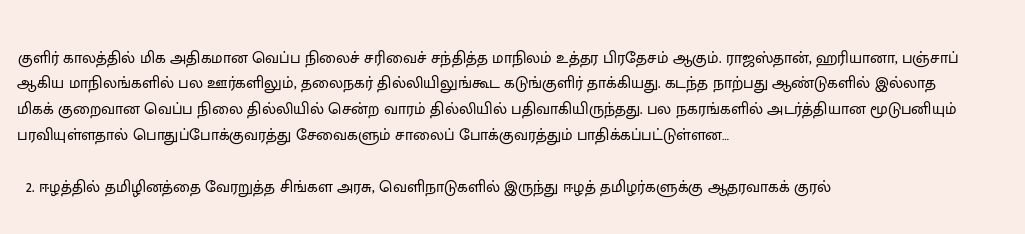குளிர் காலத்தில் மிக அதிகமான வெப்ப நிலைச் சரிவைச் சந்தித்த மாநிலம் உத்தர பிரதேசம் ஆகும். ராஜஸ்தான், ஹரியானா, பஞ்சாப் ஆகிய மாநிலங்களில் பல ஊர்களிலும், தலைநகர் தில்லியிலுங்கூட கடுங்குளிர் தாக்கியது. கடந்த நாற்பது ஆண்டுகளில் இல்லாத மிகக் குறைவான வெப்ப நிலை தில்லியில் சென்ற வாரம் தில்லியில் பதிவாகியிருந்தது. பல நகரங்களில் அடர்த்தியான மூடுபனியும் பரவியுள்ளதால் பொதுப்போக்குவரத்து சேவைகளும் சாலைப் போக்குவரத்தும் பாதிக்கப்பட்டுள்ளன…

  2. ஈழத்தில் தமிழினத்தை வேரறுத்த சிங்கள அரசு, வெளிநாடுகளில் இருந்து ஈழத் தமிழர்களுக்கு ஆதரவாகக் குரல்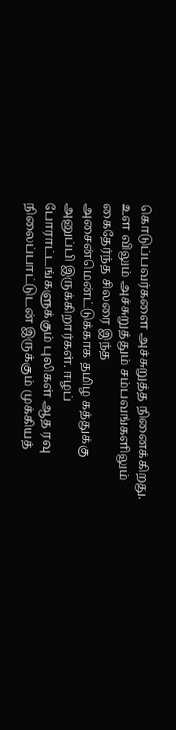கொடுப்பவர்களை அச்சுறுத்த நினைக்கிறது. உள விலும் அச்சுறுத்தும் சம்பவங்களிலும் கைதேர்ந்த சிலரை இந்த அசைன்மென்ட்டுக்காக தமிழ கத்துக்கு அனுப்பி இருக்கிறார்கள். ஈழப் போராட்டங்களுக்கும் புலிகள் ஆத ரவு நிலைப்பாட்டுடன் இருக்கும் முக்கியத்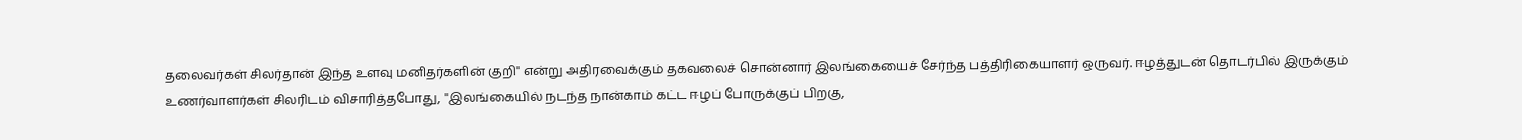தலைவர்கள் சிலர்தான் இந்த உளவு மனிதர்களின் குறி'' என்று அதிரவைக்கும் தகவலைச் சொன்னார் இலங்கையைச் சேர்ந்த பத்திரிகையாளர் ஒருவர். ஈழத்துடன் தொடர்பில் இருக்கும் உணர்வாளர்கள் சிலரிடம் விசாரித்தபோது, ''இலங்கையில் நடந்த நான்காம் கட்ட ஈழப் போருக்குப் பிறகு,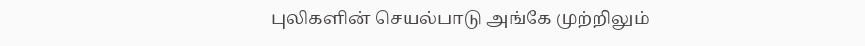புலிகளின் செயல்பாடு அங்கே முற்றிலும்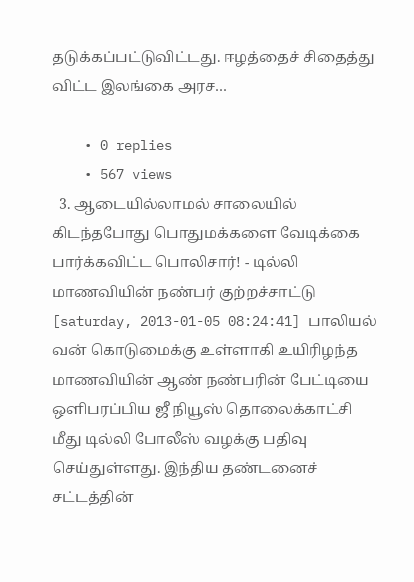தடுக்கப்பட்டுவிட்டது. ஈழத்தைச் சிதைத்து விட்ட இலங்கை அரச…

    • 0 replies
    • 567 views
  3. ஆடையில்லாமல் சாலையில் கிடந்தபோது பொதுமக்களை வேடிக்கை பார்க்கவிட்ட பொலிசார்! - டில்லி மாணவியின் நண்பர் குற்றச்சாட்டு [saturday, 2013-01-05 08:24:41] பாலியல் வன் கொடுமைக்கு உள்ளாகி உயிரிழந்த மாணவியின் ஆண் நண்பரின் பேட்டியை ஒளிபரப்பிய ஜீ நியூஸ் தொலைக்காட்சி மீது டில்லி போலீஸ் வழக்கு பதிவு செய்துள்ளது. இந்திய தண்டனைச் சட்டத்தின்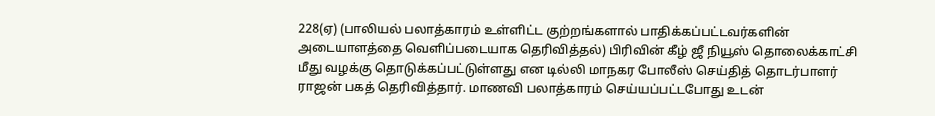228(ஏ) (பாலியல் பலாத்காரம் உள்ளிட்ட குற்றங்களால் பாதிக்கப்பட்டவர்களின் அடையாளத்தை வெளிப்படையாக தெரிவித்தல்) பிரிவின் கீழ் ஜீ நியூஸ் தொலைக்காட்சி மீது வழக்கு தொடுக்கப்பட்டுள்ளது என டில்லி மாநகர போலீஸ் செய்தித் தொடர்பாளர் ராஜன் பகத் தெரிவித்தார். மாணவி பலாத்காரம் செய்யப்பட்டபோது உடன்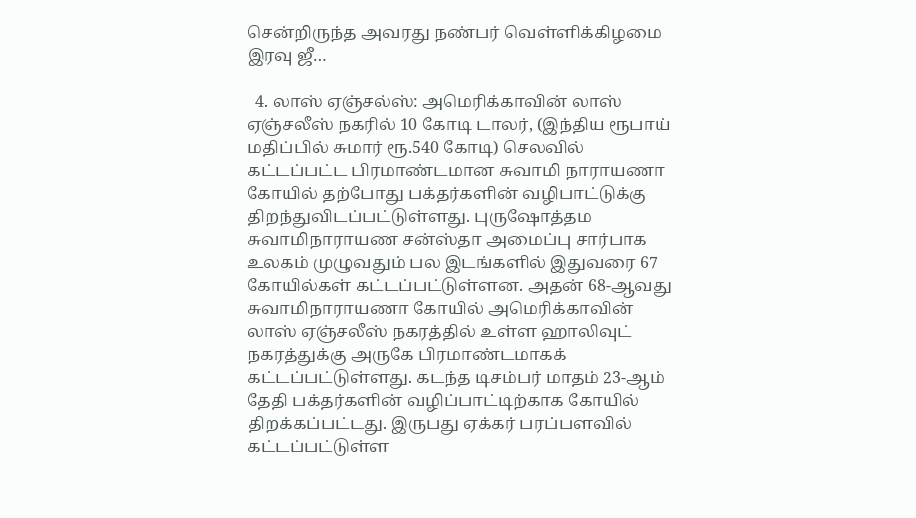சென்றிருந்த அவரது நண்பர் வெள்ளிக்கிழமை இரவு ஜீ…

  4. லாஸ் ஏஞ்சல்ஸ்: அமெரிக்காவின் லாஸ் ஏஞ்சலீஸ் நகரில் 10 கோடி டாலர், (இந்திய ரூபாய் மதிப்பில் சுமார் ரூ.540 கோடி) செலவில் கட்டப்பட்ட பிரமாண்டமான சுவாமி நாராயணா கோயில் தற்போது பக்தர்களின் வழிபாட்டுக்கு திறந்துவிடப்பட்டுள்ளது. புருஷோத்தம சுவாமிநாராயண சன்ஸ்தா அமைப்பு சார்பாக உலகம் முழுவதும் பல இடங்களில் இதுவரை 67 கோயில்கள் கட்டப்பட்டுள்ளன. அதன் 68-ஆவது சுவாமிநாராயணா கோயில் அமெரிக்காவின் லாஸ் ஏஞ்சலீஸ் நகரத்தில் உள்ள ஹாலிவுட் நகரத்துக்கு அருகே பிரமாண்டமாகக் கட்டப்பட்டுள்ளது. கடந்த டிசம்பர் மாதம் 23-ஆம் தேதி பக்தர்களின் வழிப்பாட்டிற்காக கோயில் திறக்கப்பட்டது. இருபது ஏக்கர் பரப்பளவில் கட்டப்பட்டுள்ள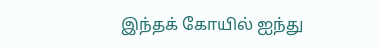இந்தக் கோயில் ஐந்து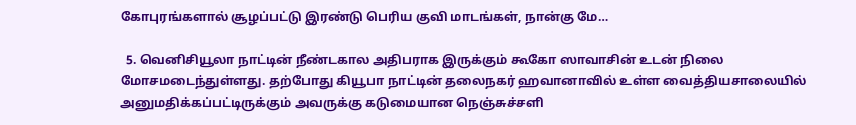கோபுரங்களால் சூழப்பட்டு இரண்டு பெரிய குவி மாடங்கள், நான்கு மே…

  5. வெனிசியூலா நாட்டின் நீண்டகால அதிபராக இருக்கும் கூகோ ஸாவாசின் உடன் நிலை மோசமடைந்துள்ளது. தற்போது கியூபா நாட்டின் தலைநகர் ஹவானாவில் உள்ள வைத்தியசாலையில் அனுமதிக்கப்பட்டிருக்கும் அவருக்கு கடுமையான நெஞ்சுச்சளி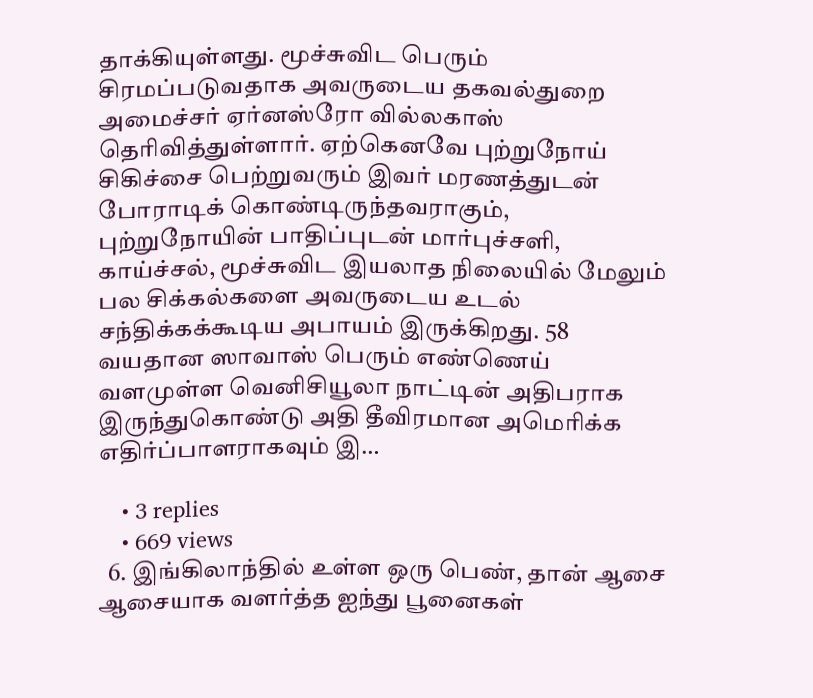தாக்கியுள்ளது. மூச்சுவிட பெரும் சிரமப்படுவதாக அவருடைய தகவல்துறை அமைச்சர் ஏர்னஸ்ரோ வில்லகாஸ் தெரிவித்துள்ளார். ஏற்கெனவே புற்றுநோய் சிகிச்சை பெற்றுவரும் இவர் மரணத்துடன் போராடிக் கொண்டிருந்தவராகும், புற்றுநோயின் பாதிப்புடன் மார்புச்சளி, காய்ச்சல், மூச்சுவிட இயலாத நிலையில் மேலும் பல சிக்கல்களை அவருடைய உடல் சந்திக்கக்கூடிய அபாயம் இருக்கிறது. 58 வயதான ஸாவாஸ் பெரும் எண்ணெய் வளமுள்ள வெனிசியூலா நாட்டின் அதிபராக இருந்துகொண்டு அதி தீவிரமான அமெரிக்க எதிர்ப்பாளராகவும் இ…

    • 3 replies
    • 669 views
  6. இங்கிலாந்தில் உள்ள ஒரு பெண், தான் ஆசை ஆசையாக வளர்த்த ஐந்து பூனைகள்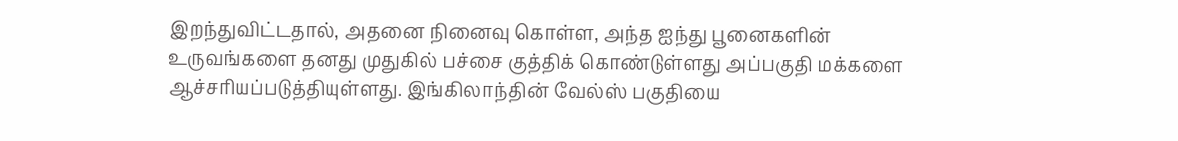இறந்துவிட்டதால், அதனை நினைவு கொள்ள, அந்த ஐந்து பூனைகளின் உருவங்களை தனது முதுகில் பச்சை குத்திக் கொண்டுள்ளது அப்பகுதி மக்களை ஆச்சரியப்படுத்தியுள்ளது. இங்கிலாந்தின் வேல்ஸ் பகுதியை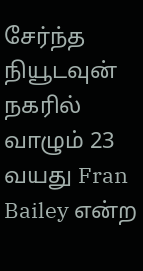சேர்ந்த நியூடவுன் நகரில் வாழும் 23 வயது Fran Bailey என்ற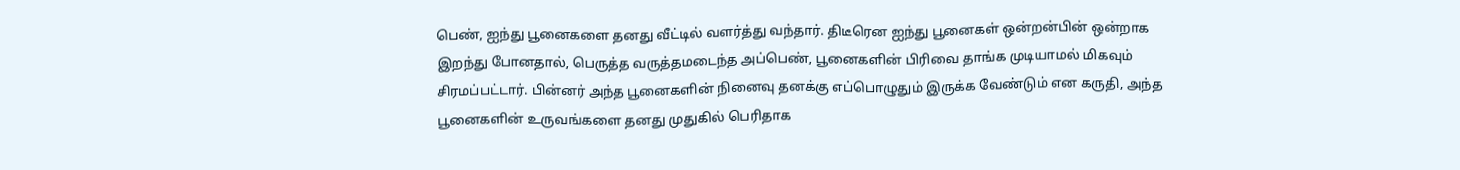பெண், ஐந்து பூனைகளை தனது வீட்டில் வளர்த்து வந்தார். திடீரென ஐந்து பூனைகள் ஒன்றன்பின் ஒன்றாக இறந்து போனதால், பெருத்த வருத்தமடைந்த அப்பெண், பூனைகளின் பிரிவை தாங்க முடியாமல் மிகவும் சிரமப்பட்டார். பின்னர் அந்த பூனைகளின் நினைவு தனக்கு எப்பொழுதும் இருக்க வேண்டும் என கருதி, அந்த பூனைகளின் உருவங்களை தனது முதுகில் பெரிதாக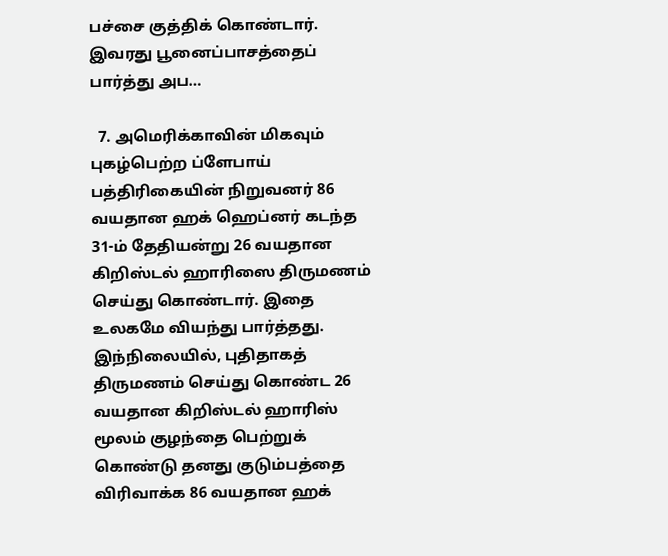பச்சை குத்திக் கொண்டார். இவரது பூனைப்பாசத்தைப் பார்த்து அப…

  7. அமெரிக்காவின் மிகவும் புகழ்பெற்ற ப்ளேபாய் பத்திரிகையின் நிறுவனர் 86 வயதான ஹக் ஹெப்னர் கடந்த 31-ம் தேதியன்று 26 வயதான கிறிஸ்டல் ஹாரிஸை திருமணம் செய்து கொண்டார். இதை உலகமே வியந்து பார்த்தது. இந்நிலையில், புதிதாகத் திருமணம் செய்து கொண்ட 26 வயதான கிறிஸ்டல் ஹாரிஸ் மூலம் குழந்தை பெற்றுக் கொண்டு தனது குடும்பத்தை விரிவாக்க 86 வயதான ஹக்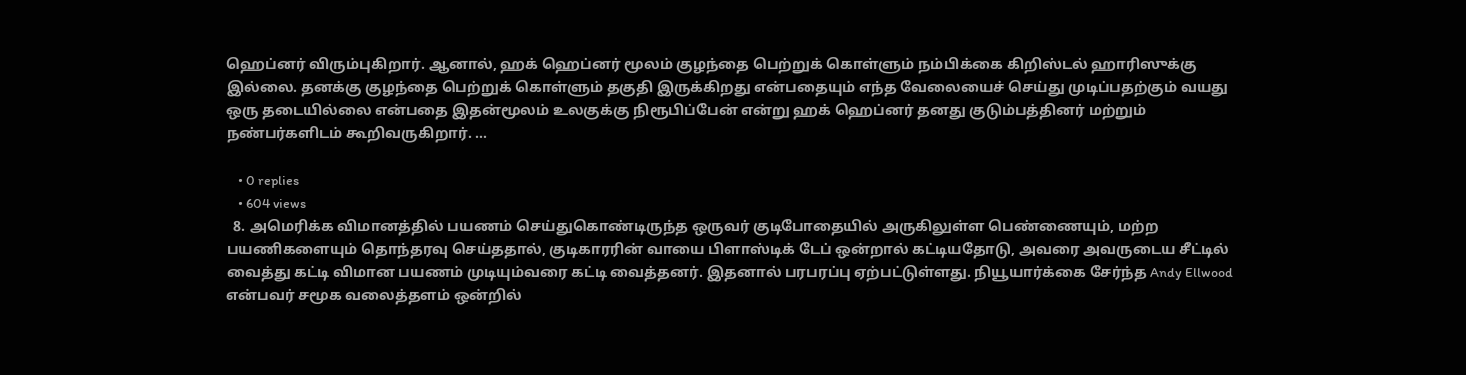ஹெப்னர் விரும்புகிறார். ஆனால், ஹக் ஹெப்னர் மூலம் குழந்தை பெற்றுக் கொள்ளும் நம்பிக்கை கிறிஸ்டல் ஹாரிஸுக்கு இல்லை. தனக்கு குழந்தை பெற்றுக் கொள்ளும் தகுதி இருக்கிறது என்பதையும் எந்த வேலையைச் செய்து முடிப்பதற்கும் வயது ஒரு தடையில்லை என்பதை இதன்மூலம் உலகுக்கு நிரூபிப்பேன் என்று ஹக் ஹெப்னர் தனது குடும்பத்தினர் மற்றும் நண்பர்களிடம் கூறிவருகிறார். …

    • 0 replies
    • 604 views
  8. அமெரிக்க விமானத்தில் பயணம் செய்துகொண்டிருந்த ஒருவர் குடிபோதையில் அருகிலுள்ள பெண்ணையும், மற்ற பயணிகளையும் தொந்தரவு செய்ததால், குடிகாரரின் வாயை பிளாஸ்டிக் டேப் ஒன்றால் கட்டியதோடு, அவரை அவருடைய சீட்டில் வைத்து கட்டி விமான பயணம் முடியும்வரை கட்டி வைத்தனர். இதனால் பரபரப்பு ஏற்பட்டுள்ளது. நியூயார்க்கை சேர்ந்த Andy Ellwood என்பவர் சமூக வலைத்தளம் ஒன்றில்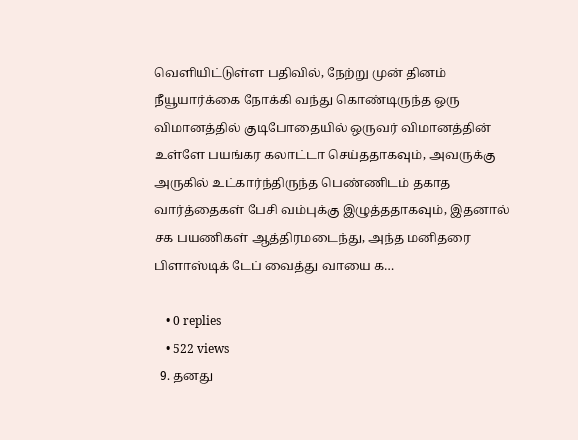வெளியிட்டுள்ள பதிவில், நேற்று முன் தினம் நீயூயார்க்கை நோக்கி வந்து கொண்டிருந்த ஒரு விமானத்தில் குடிபோதையில் ஒருவர் விமானத்தின் உள்ளே பயங்கர கலாட்டா செய்ததாகவும், அவருக்கு அருகில் உட்கார்ந்திருந்த பெண்ணிடம் தகாத வார்த்தைகள் பேசி வம்புக்கு இழுத்ததாகவும், இதனால் சக பயணிகள் ஆத்திரமடைந்து, அந்த மனிதரை பிளாஸ்டிக் டேப் வைத்து வாயை க…

    • 0 replies
    • 522 views
  9. தனது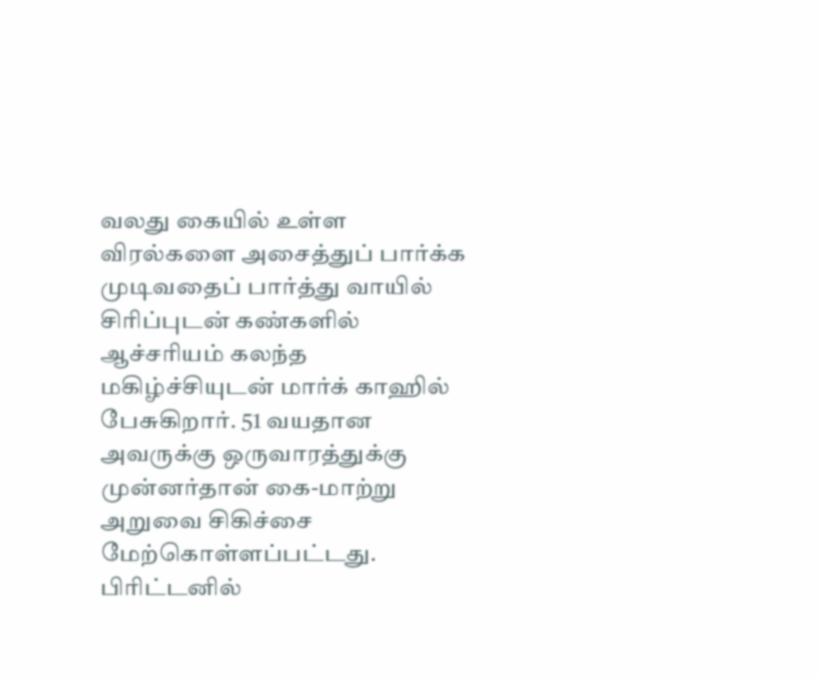வலது கையில் உள்ள விரல்களை அசைத்துப் பார்க்க முடிவதைப் பார்த்து வாயில் சிரிப்புடன் கண்களில் ஆச்சரியம் கலந்த மகிழ்ச்சியுடன் மார்க் காஹில் பேசுகிறார். 51 வயதான அவருக்கு ஒருவாரத்துக்கு முன்னர்தான் கை-மாற்று அறுவை சிகிச்சை மேற்கொள்ளப்பட்டது. பிரிட்டனில்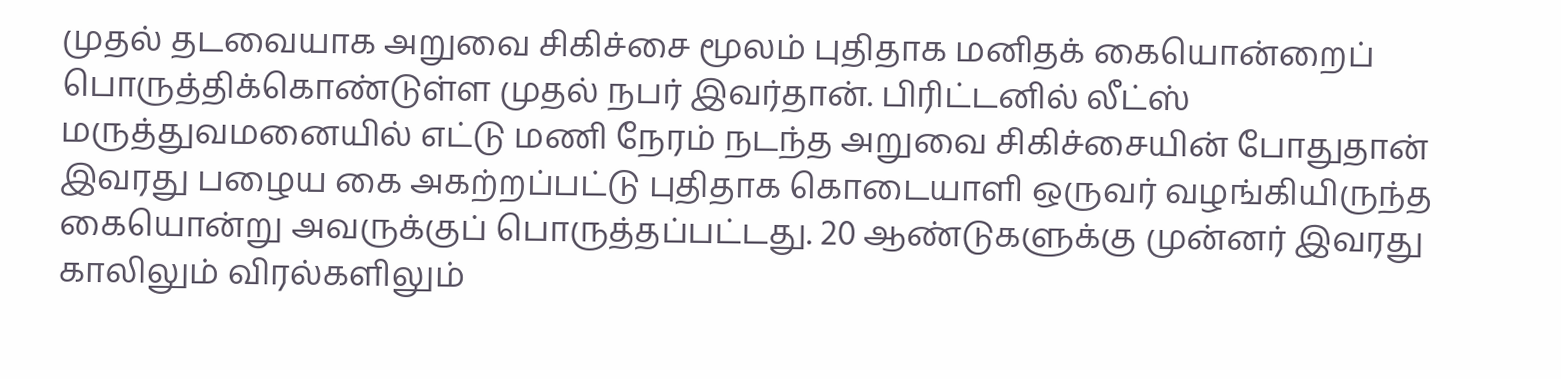முதல் தடவையாக அறுவை சிகிச்சை மூலம் புதிதாக மனிதக் கையொன்றைப் பொருத்திக்கொண்டுள்ள முதல் நபர் இவர்தான். பிரிட்டனில் லீட்ஸ் மருத்துவமனையில் எட்டு மணி நேரம் நடந்த அறுவை சிகிச்சையின் போதுதான் இவரது பழைய கை அகற்றப்பட்டு புதிதாக கொடையாளி ஒருவர் வழங்கியிருந்த கையொன்று அவருக்குப் பொருத்தப்பட்டது. 20 ஆண்டுகளுக்கு முன்னர் இவரது காலிலும் விரல்களிலும்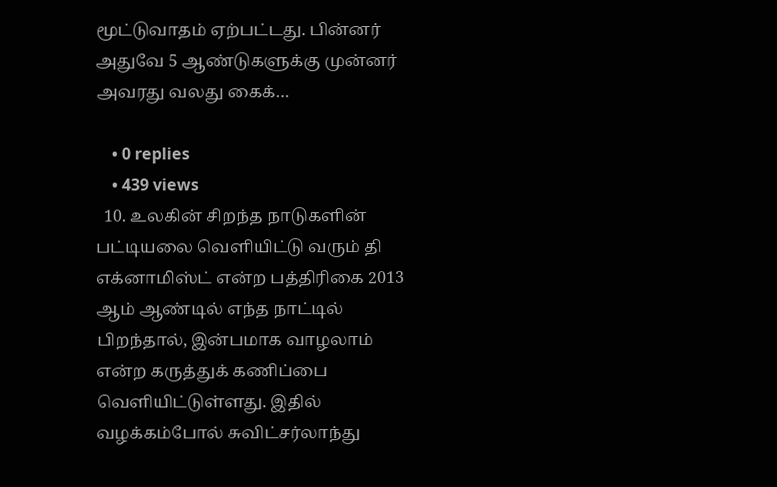மூட்டுவாதம் ஏற்பட்டது. பின்னர் அதுவே 5 ஆண்டுகளுக்கு முன்னர் அவரது வலது கைக்…

    • 0 replies
    • 439 views
  10. உலகின் சிறந்த நாடுகளின் பட்டியலை வெளியிட்டு வரும் தி எக்னாமிஸ்ட் என்ற பத்திரிகை 2013 ஆம் ஆண்டில் எந்த நாட்டில் பிறந்தால், இன்பமாக வாழலாம் என்ற கருத்துக் கணிப்பை வெளியிட்டுள்ளது. இதில் வழக்கம்போல் சுவிட்சர்லாந்து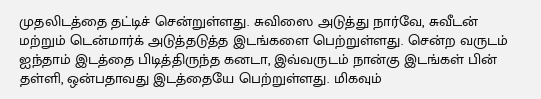முதலிடத்தை தட்டிச் சென்றுள்ளது. சுவிஸை அடுத்து நார்வே, சுவீடன் மற்றும் டென்மார்க் அடுத்தடுத்த இடங்களை பெற்றுள்ளது. சென்ற வருடம் ஐந்தாம் இடத்தை பிடித்திருந்த கனடா, இவ்வருடம் நான்கு இடங்கள் பின் தள்ளி, ஒன்பதாவது இடத்தையே பெற்றுள்ளது. மிகவும்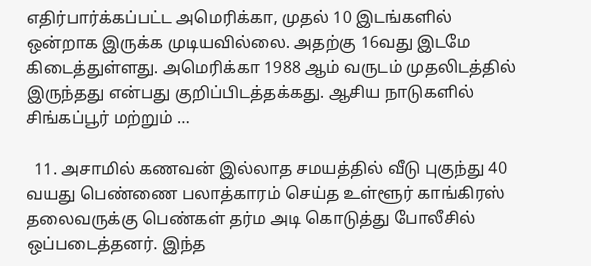எதிர்பார்க்கப்பட்ட அமெரிக்கா, முதல் 10 இடங்களில் ஒன்றாக இருக்க முடியவில்லை. அதற்கு 16வது இடமே கிடைத்துள்ளது. அமெரிக்கா 1988 ஆம் வருடம் முதலிடத்தில் இருந்தது என்பது குறிப்பிடத்தக்கது. ஆசிய நாடுகளில் சிங்கப்பூர் மற்றும் …

  11. அசாமில் கணவன் இல்லாத சமயத்தில் வீடு புகுந்து 40 வயது பெண்ணை பலாத்காரம் செய்த உள்ளூர் காங்கிரஸ் தலைவருக்கு பெண்கள் தர்ம அடி கொடுத்து போலீசில் ஒப்படைத்தனர். இந்த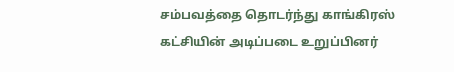சம்பவத்தை தொடர்ந்து காங்கிரஸ் கட்சியின் அடிப்படை உறுப்பினர்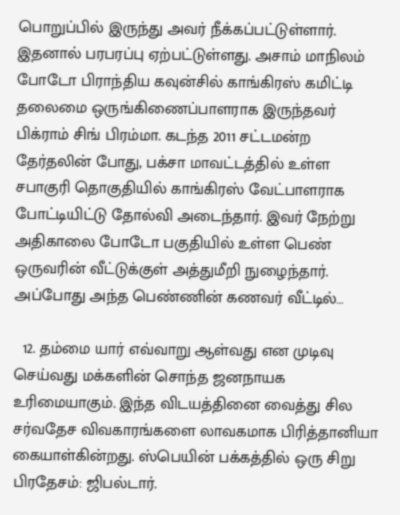பொறுப்பில் இருந்து அவர் நீக்கப்பட்டுள்ளார். இதனால் பரபரப்பு ஏற்பட்டுள்ளது. அசாம் மாநிலம் போடோ பிராந்திய கவுன்சில் காங்கிரஸ் கமிட்டி தலைமை ஒருங்கிணைப்பாளராக இருந்தவர் பிக்ராம் சிங் பிரம்மா. கடந்த 2011 சட்டமன்ற தேர்தலின் போது, பக்சா மாவட்டத்தில் உள்ள சபாகுரி தொகுதியில் காங்கிரஸ் வேட்பாளராக போட்டியிட்டு தோல்வி அடைந்தார். இவர் நேற்று அதிகாலை போடோ பகுதியில் உள்ள பெண் ஒருவரின் வீட்டுக்குள் அத்துமீறி நுழைந்தார். அப்போது அந்த பெண்ணின் கணவர் வீட்டில்…

  12. தம்மை யார் எவ்வாறு ஆள்வது என முடிவு செய்வது மக்களின் சொந்த ஜனநாயக உரிமையாகும். இந்த விடயத்தினை வைத்து சில சர்வதேச விவகாரங்களை லாவகமாக பிரித்தானியா கையாள்கின்றது. ஸ்பெயின் பக்கத்தில் ஒரு சிறு பிரதேசம்: ஜிபல்டார்.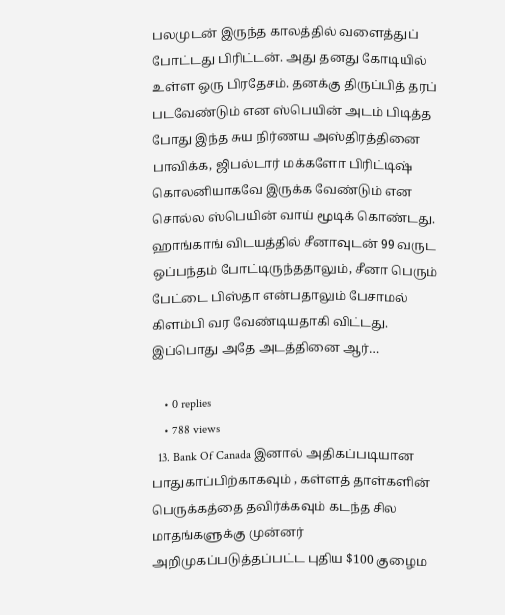பலமுடன் இருந்த காலத்தில் வளைத்துப் போட்டது பிரிட்டன். அது தனது கோடியில் உள்ள ஒரு பிரதேசம். தனக்கு திருப்பித் தரப் படவேண்டும் என ஸ்பெயின் அடம் பிடித்த போது இந்த சுய நிர்ணய அஸ்திரத்தினை பாவிக்க, ஜிபல்டார் மக்களோ பிரிட்டிஷ் கொலனியாகவே இருக்க வேண்டும் என சொல்ல ஸ்பெயின் வாய் மூடிக் கொண்டது. ஹாங்காங் விடயத்தில் சீனாவுடன் 99 வருட ஒப்பந்தம் போட்டிருந்ததாலும், சீனா பெரும் பேட்டை பிஸ்தா என்பதாலும் பேசாமல் கிளம்பி வர வேண்டியதாகி விட்டது. இப்பொது அதே அடத்தினை ஆர்…

    • 0 replies
    • 788 views
  13. Bank Of Canada இனால் அதிகப்படியான பாதுகாப்பிற்காகவும் , கள்ளத் தாள்களின் பெருக்கத்தை தவிர்க்கவும் கடந்த சில மாதங்களுக்கு முன்னர் அறிமுகப்படுத்தப்பட்ட புதிய $100 குழைம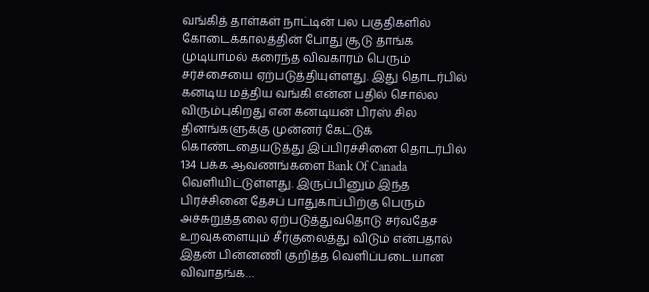வங்கித் தாள்கள் நாட்டின் பல பகுதிகளில் கோடைக்காலத்தின் போது சூடு தாங்க முடியாமல் கரைந்த விவகாரம் பெரும் சர்ச்சையை ஏற்படுத்தியுள்ளது. இது தொடர்பில் கனடிய மத்திய வங்கி என்ன பதில் சொல்ல விரும்புகிறது என கனடியன் பிரஸ் சில தினங்களுக்கு முன்னர் கேட்டுக் கொண்டதையடுத்து இப்பிரச்சினை தொடர்பில் 134 பக்க ஆவணங்களை Bank Of Canada வெளியிட்டுள்ளது. இருப்பினும் இந்த பிரச்சினை தேசப் பாதுகாப்பிற்கு பெரும் அச்சுறுத்தலை ஏற்படுத்துவதொடு சர்வதேச உறவுகளையும் சீர்குலைத்து விடும் என்பதால் இதன் பின்னணி குறித்த வெளிப்படையான விவாதங்க…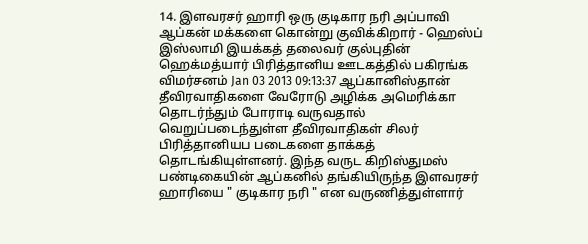14. இளவரசர் ஹாரி ஒரு குடிகார நரி அப்பாவி ஆப்கன் மக்களை கொன்று குவிக்கிறார் - ஹெஸ்ப் இஸ்லாமி இயக்கத் தலைவர் குல்புதின் ஹெக்மத்யார் பிரித்தானிய ஊடகத்தில் பகிரங்க விமர்சனம் Jan 03 2013 09:13:37 ஆப்கானிஸ்தான் தீவிரவாதிகளை வேரோடு அழிக்க அமெரிக்கா தொடர்ந்தும் போராடி வருவதால் வெறுப்படைந்துள்ள தீவிரவாதிகள் சிலர் பிரித்தானியப படைகளை தாக்கத் தொடங்கியுள்ளனர். இந்த வருட கிறிஸ்துமஸ் பண்டிகையின் ஆப்கனில் தங்கியிருந்த இளவரசர் ஹாரியை " குடிகார நரி " என வருணித்துள்ளார்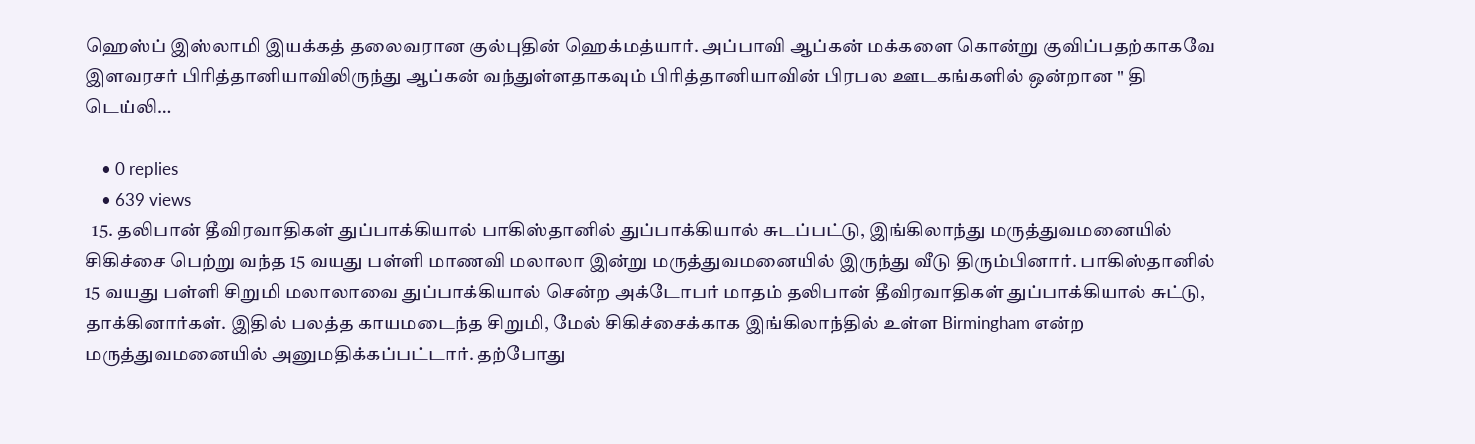ஹெஸ்ப் இஸ்லாமி இயக்கத் தலைவரான குல்புதின் ஹெக்மத்யார். அப்பாவி ஆப்கன் மக்களை கொன்று குவிப்பதற்காகவே இளவரசர் பிரித்தானியாவிலிருந்து ஆப்கன் வந்துள்ளதாகவும் பிரித்தானியாவின் பிரபல ஊடகங்களில் ஒன்றான " தி டெய்லி…

    • 0 replies
    • 639 views
  15. தலிபான் தீவிரவாதிகள் துப்பாக்கியால் பாகிஸ்தானில் துப்பாக்கியால் சுடப்பட்டு, இங்கிலாந்து மருத்துவமனையில் சிகிச்சை பெற்று வந்த 15 வயது பள்ளி மாணவி மலாலா இன்று மருத்துவமனையில் இருந்து வீடு திரும்பினார். பாகிஸ்தானில் 15 வயது பள்ளி சிறுமி மலாலாவை துப்பாக்கியால் சென்ற அக்டோபர் மாதம் தலிபான் தீவிரவாதிகள் துப்பாக்கியால் சுட்டு, தாக்கினார்கள். இதில் பலத்த காயமடைந்த சிறுமி, மேல் சிகிச்சைக்காக இங்கிலாந்தில் உள்ள Birmingham என்ற மருத்துவமனையில் அனுமதிக்கப்பட்டார். தற்போது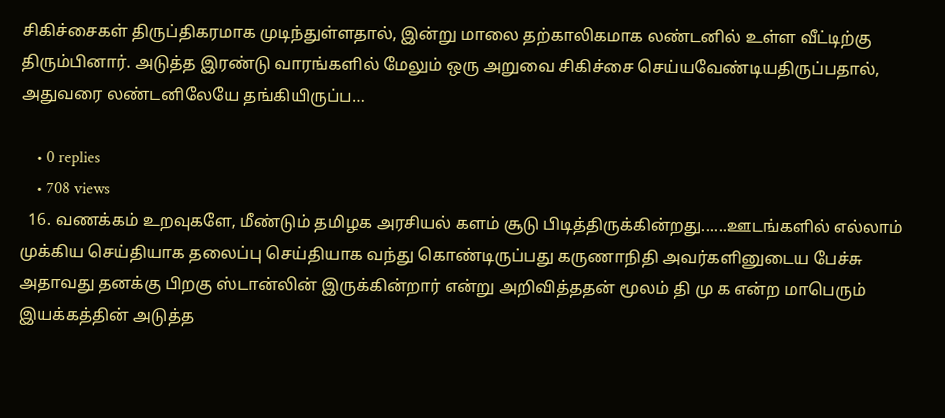சிகிச்சைகள் திருப்திகரமாக முடிந்துள்ளதால், இன்று மாலை தற்காலிகமாக லண்டனில் உள்ள வீட்டிற்கு திரும்பினார். அடுத்த இரண்டு வாரங்களில் மேலும் ஒரு அறுவை சிகிச்சை செய்யவேண்டியதிருப்பதால், அதுவரை லண்டனிலேயே தங்கியிருப்ப…

    • 0 replies
    • 708 views
  16. வணக்கம் உறவுகளே, மீண்டும் தமிழக அரசியல் களம் சூடு பிடித்திருக்கின்றது......ஊடங்களில் எல்லாம் முக்கிய செய்தியாக தலைப்பு செய்தியாக வந்து கொண்டிருப்பது கருணாநிதி அவர்களினுடைய பேச்சு அதாவது தனக்கு பிறகு ஸ்டான்லின் இருக்கின்றார் என்று அறிவித்ததன் மூலம் தி மு க என்ற மாபெரும் இயக்கத்தின் அடுத்த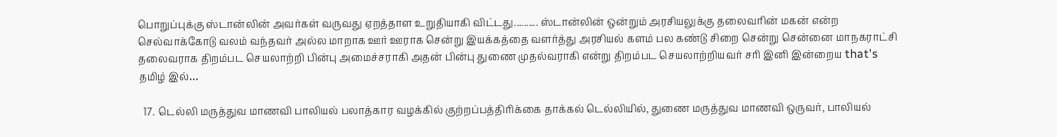பொறுப்புக்கு ஸ்டான்லின் அவர்கள் வருவது ஏறத்தாள உறுதியாகி விட்டது.......... ஸ்டான்லின் ஒன்றும் அரசியலுக்கு தலைவரின் மகன் என்ற செல்வாக்கோடு வலம் வந்தவர் அல்ல மாறாக ஊர் ஊராக சென்று இயக்கத்தை வளர்த்து அரசியல் களம் பல கண்டு சிறை சென்று சென்னை மாநகராட்சி தலைவராக திறம்பட செயலாற்றி பின்பு அமைச்சராகி அதன் பின்பு துணை முதல்வராகி என்று திறம்பட செயலாற்றியவர் சரி இனி இன்றைய that's தமிழ் இல்…

  17. டெல்லி மருத்துவ மாணவி பாலியல் பலாத்கார வழக்கில் குற்றப்பத்திரிக்கை தாக்கல் டெல்லியில், துணை மருத்துவ மாணவி ஒருவர், பாலியல்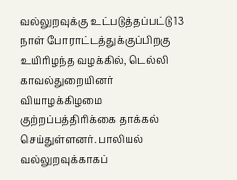வல்லுறவுக்கு உட்படுத்தப்பட்டு 13 நாள் போராட்டத்துக்குப்பிறகு உயிரிழந்த வழக்கில், டெல்லி காவல்துறையினர் வியாழக்கிழமை குற்றப்பத்திரிக்கை தாக்கல் செய்துள்ளனர். பாலியல் வல்லுறவுக்காகப்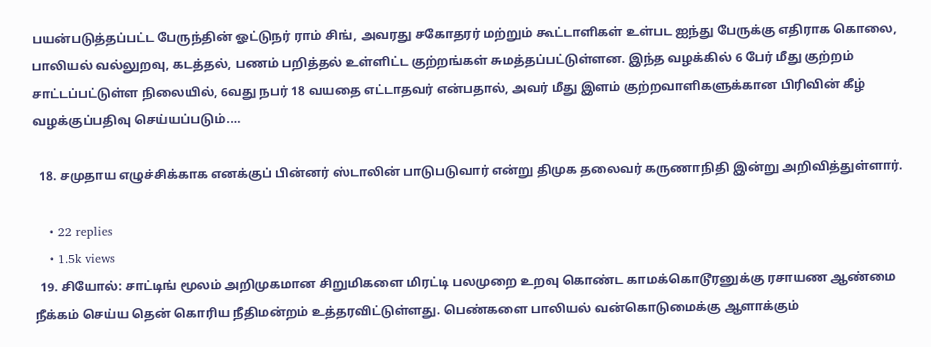பயன்படுத்தப்பட்ட பேருந்தின் ஓட்டுநர் ராம் சிங், அவரது சகோதரர் மற்றும் கூட்டாளிகள் உள்பட ஐந்து பேருக்கு எதிராக கொலை, பாலியல் வல்லுறவு, கடத்தல், பணம் பறித்தல் உள்ளிட்ட குற்றங்கள் சுமத்தப்பட்டுள்ளன. இந்த வழக்கில் 6 பேர் மீது குற்றம் சாட்டப்பட்டுள்ள நிலையில், 6வது நபர் 18 வயதை எட்டாதவர் என்பதால், அவர் மீது இளம் குற்றவாளிகளுக்கான பிரிவின் கீழ் வழக்குப்பதிவு செய்யப்படும்.…

  18. சமுதாய எழுச்சிக்காக எனக்குப் பின்னர் ஸ்டாலின் பாடுபடுவார் என்று திமுக தலைவர் கருணாநிதி இன்று அறிவித்துள்ளார்.

    • 22 replies
    • 1.5k views
  19. சியோல்: சாட்டிங் மூலம் அறிமுகமான சிறுமிகளை மிரட்டி பலமுறை உறவு கொண்ட காமக்கொடூரனுக்கு ரசாயண ஆண்மை நீக்கம் செய்ய தென் கொரிய நீதிமன்றம் உத்தரவிட்டுள்ளது. பெண்களை பாலியல் வன்கொடுமைக்கு ஆளாக்கும்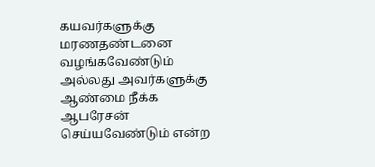கயவர்களுக்கு மரணதண்டனை வழங்கவேண்டும் அல்லது அவர்களுக்கு ஆண்மை நீக்க ஆபரேசன் செய்யவேண்டும் என்ற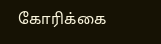கோரிக்கை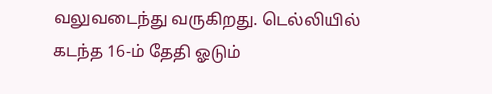வலுவடைந்து வருகிறது. டெல்லியில் கடந்த 16-ம் தேதி ஓடும்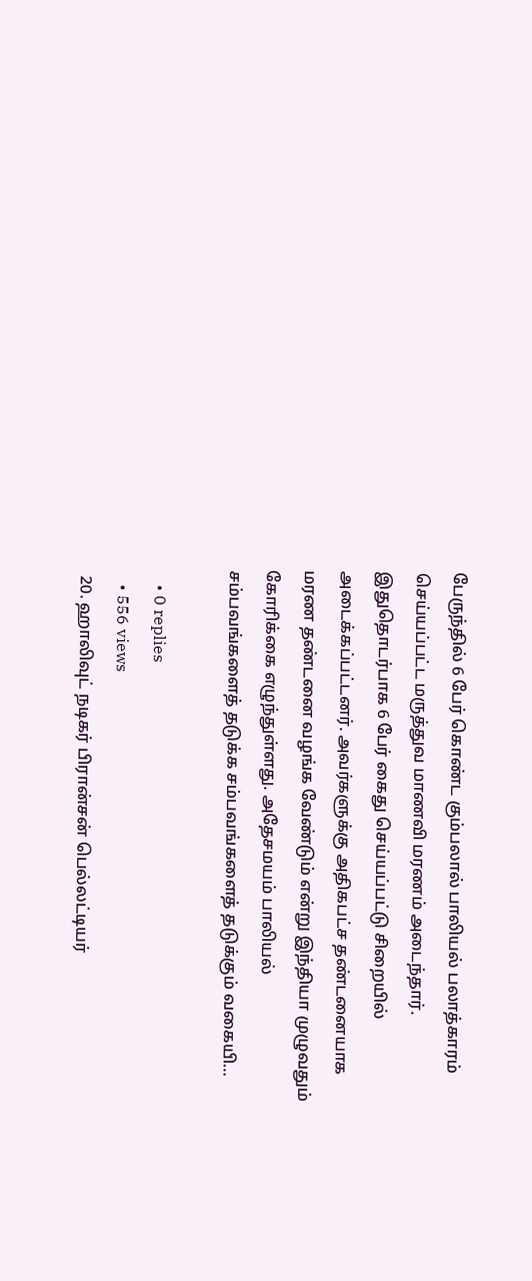பேருந்தில் 6 பேர் கொண்ட கும்பலால் பாலியல் பலாத்காரம் செய்யப்பட்ட மருத்துவ மாணவி மரணம் அடைந்தார். இதுதொடர்பாக 6 பேர் கைது செய்யப்பட்டு சிறையில் அடைக்கப்பட்டனர். அவர்களுக்கு அதிகபட்ச தண்டனையாக மரண தண்டனை வழங்க வேண்டும் என்று இந்தியா முழுவதும் கோரிக்கை எழுந்துள்ளது. அதேசமயம் பாலியல் சம்பவங்களைத் தடுக்க சம்பவங்களைத் தடுக்கும் வகையி…

    • 0 replies
    • 556 views
  20. ஹாலிவுட் நடிகர் பிரான்சன் பெல்லட்டியர்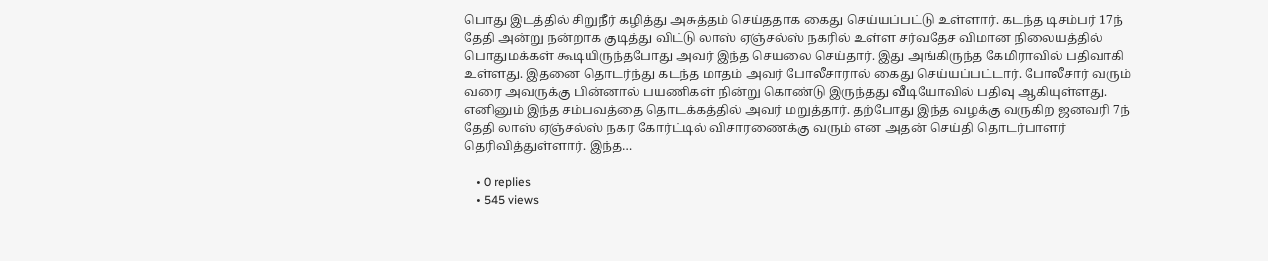பொது இடத்தில் சிறுநீர் கழித்து அசுத்தம் செய்ததாக கைது செய்யப்பட்டு உள்ளார். கடந்த டிசம்பர் 17ந் தேதி அன்று நன்றாக குடித்து விட்டு லாஸ் ஏஞ்சல்ஸ் நகரில் உள்ள சர்வதேச விமான நிலையத்தில் பொதுமக்கள் கூடியிருந்தபோது அவர் இந்த செயலை செய்தார். இது அங்கிருந்த கேமிராவில் பதிவாகி உள்ளது. இதனை தொடர்ந்து கடந்த மாதம் அவர் போலீசாரால் கைது செய்யப்பட்டார். போலீசார் வரும் வரை அவருக்கு பின்னால் பயணிகள் நின்று கொண்டு இருந்தது வீடியோவில் பதிவு ஆகியுள்ளது. எனினும் இந்த சம்பவத்தை தொடக்கத்தில் அவர் மறுத்தார். தற்போது இந்த வழக்கு வருகிற ஜனவரி 7ந் தேதி லாஸ் ஏஞ்சல்ஸ் நகர கோர்ட்டில் விசாரணைக்கு வரும் என அதன் செய்தி தொடர்பாளர் தெரிவித்துள்ளார். இந்த…

    • 0 replies
    • 545 views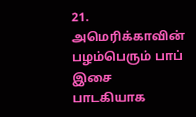21. அமெரிக்காவின் பழம்பெரும் பாப் இசை பாடகியாக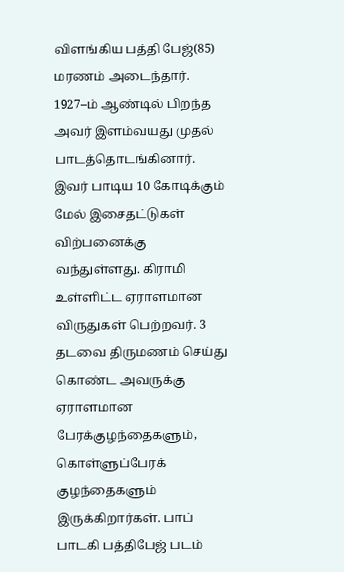விளங்கிய பத்தி பேஜ்(85) மரணம் அடைந்தார். 1927–ம் ஆண்டில் பிறந்த அவர் இளம்வயது முதல் பாடத்தொடங்கினார். இவர் பாடிய 10 கோடிக்கும் மேல் இசைதட்டுகள் விற்பனைக்கு வந்துள்ளது. கிராமி உள்ளிட்ட ஏராளமான விருதுகள் பெற்றவர். 3 தடவை திருமணம் செய்து கொண்ட அவருக்கு ஏராளமான பேரக்குழந்தைகளும், கொள்ளுப்பேரக் குழந்தைகளும் இருக்கிறார்கள். பாப் பாடகி பத்திபேஜ் படம்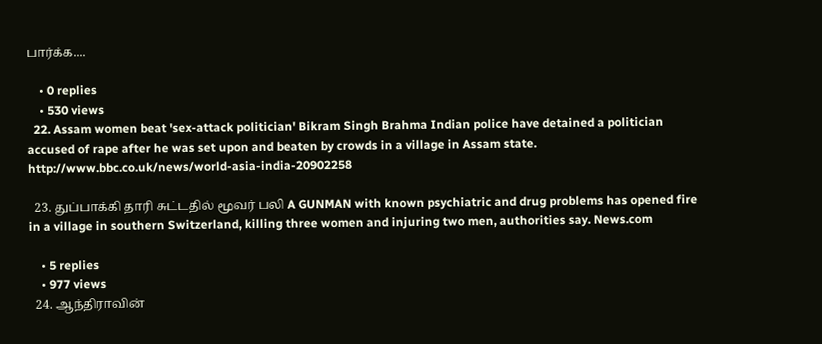பார்க்க....

    • 0 replies
    • 530 views
  22. Assam women beat 'sex-attack politician' Bikram Singh Brahma Indian police have detained a politician accused of rape after he was set upon and beaten by crowds in a village in Assam state. http://www.bbc.co.uk/news/world-asia-india-20902258

  23. துப்பாக்கி தாரி சுட்டதில் மூவர் பலி A GUNMAN with known psychiatric and drug problems has opened fire in a village in southern Switzerland, killing three women and injuring two men, authorities say. News.com

    • 5 replies
    • 977 views
  24. ஆந்திராவின்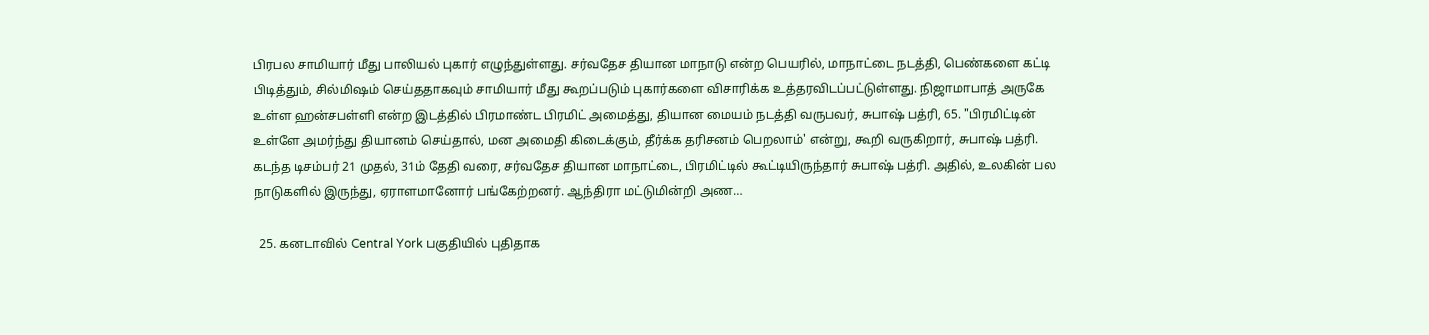பிரபல சாமியார் மீது பாலியல் புகார் எழுந்துள்ளது. சர்வதேச தியான மாநாடு என்ற பெயரில், மாநாட்டை நடத்தி, பெண்களை கட்டி பிடித்தும், சில்மிஷம் செய்ததாகவும் சாமியார் மீது கூறப்படும் புகார்களை விசாரிக்க உத்தரவிடப்பட்டுள்ளது. நிஜாமாபாத் அருகே உள்ள ஹன்சபள்ளி என்ற இடத்தில் பிரமாண்ட பிரமிட் அமைத்து, தியான மையம் நடத்தி வருபவர், சுபாஷ் பத்ரி, 65. "பிரமிட்டின் உள்ளே அமர்ந்து தியானம் செய்தால், மன அமைதி கிடைக்கும், தீர்க்க தரிசனம் பெறலாம்' என்று, கூறி வருகிறார், சுபாஷ் பத்ரி. கடந்த டிசம்பர் 21 முதல், 31ம் தேதி வரை, சர்வதேச தியான மாநாட்டை, பிரமிட்டில் கூட்டியிருந்தார் சுபாஷ் பத்ரி. அதில், உலகின் பல நாடுகளில் இருந்து, ஏராளமானோர் பங்கேற்றனர். ஆந்திரா மட்டுமின்றி அண…

  25. கனடாவில் Central York பகுதியில் புதிதாக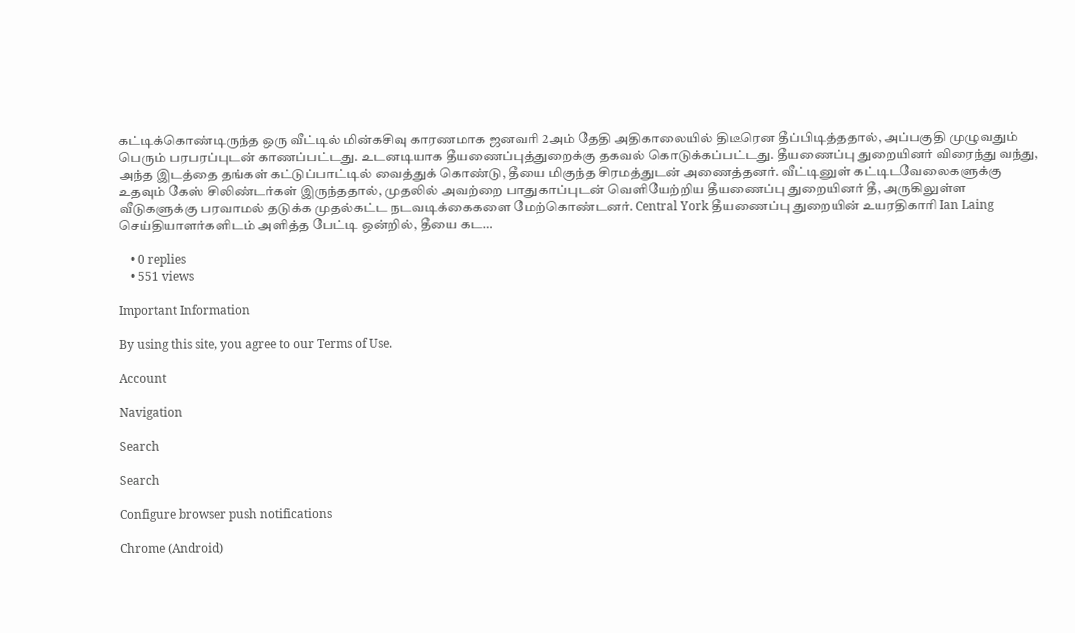கட்டிக்கொண்டிருந்த ஒரு வீட்டில் மின்கசிவு காரணமாக ஜனவரி 2அம் தேதி அதிகாலையில் திடீரென தீப்பிடித்ததால், அப்பகுதி முழுவதும் பெரும் பரபரப்புடன் காணப்பட்டது. உடனடியாக தீயணைப்புத்துறைக்கு தகவல் கொடுக்கப்பட்டது. தீயணைப்பு துறையினர் விரைந்து வந்து, அந்த இடத்தை தங்கள் கட்டுப்பாட்டில் வைத்துக் கொண்டு, தீயை மிகுந்த சிரமத்துடன் அணைத்தனர். வீட்டினுள் கட்டிடவேலைகளுக்கு உதவும் கேஸ் சிலிண்டர்கள் இருந்ததால், முதலில் அவற்றை பாதுகாப்புடன் வெளியேற்றிய தீயணைப்பு துறையினர் தீ, அருகிலுள்ள வீடுகளுக்கு பரவாமல் தடுக்க முதல்கட்ட நடவடிக்கைகளை மேற்கொண்டனர். Central York தீயணைப்பு துறையின் உயரதிகாரி Ian Laing செய்தியாளர்களிடம் அளித்த பேட்டி ஒன்றில், தீயை கட…

    • 0 replies
    • 551 views

Important Information

By using this site, you agree to our Terms of Use.

Account

Navigation

Search

Search

Configure browser push notifications

Chrome (Android)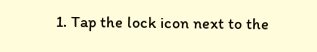1. Tap the lock icon next to the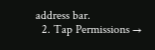address bar.
  2. Tap Permissions →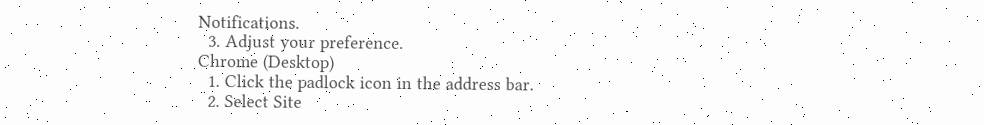Notifications.
  3. Adjust your preference.
Chrome (Desktop)
  1. Click the padlock icon in the address bar.
  2. Select Site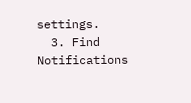settings.
  3. Find Notifications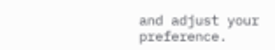and adjust your preference.